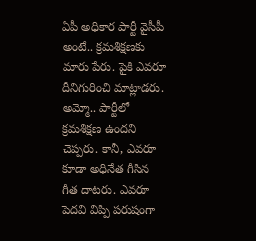ఏపీ అధికార పార్టీ వైసీపీ అంటే.. క్రమశిక్షణకు మారు పేరు. పైకి ఎవరూ దీనిగురించి మాట్లాడరు. అమ్మో.. పార్టీలో క్రమశిక్షణ ఉందని చెప్పరు. కానీ, ఎవరూ కూడా అధినేత గీసిన గీత దాటరు. ఎవరూ పెదవి విప్పి పరుషంగా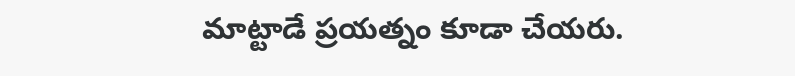మాట్టాడే ప్రయత్నం కూడా చేయరు.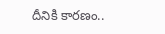దీనికి కారణం..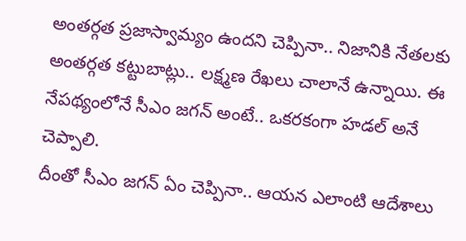అంతర్గత ప్రజాస్వామ్యం ఉందని చెప్పినా.. నిజానికి నేతలకు అంతర్గత కట్టుబాట్లు.. లక్ష్మణ రేఖలు చాలానే ఉన్నాయి. ఈ నేపథ్యంలోనే సీఎం జగన్ అంటే.. ఒకరకంగా హడల్ అనే చెప్పాలి.
దీంతో సీఎం జగన్ ఏం చెప్పినా.. ఆయన ఎలాంటి ఆదేశాలు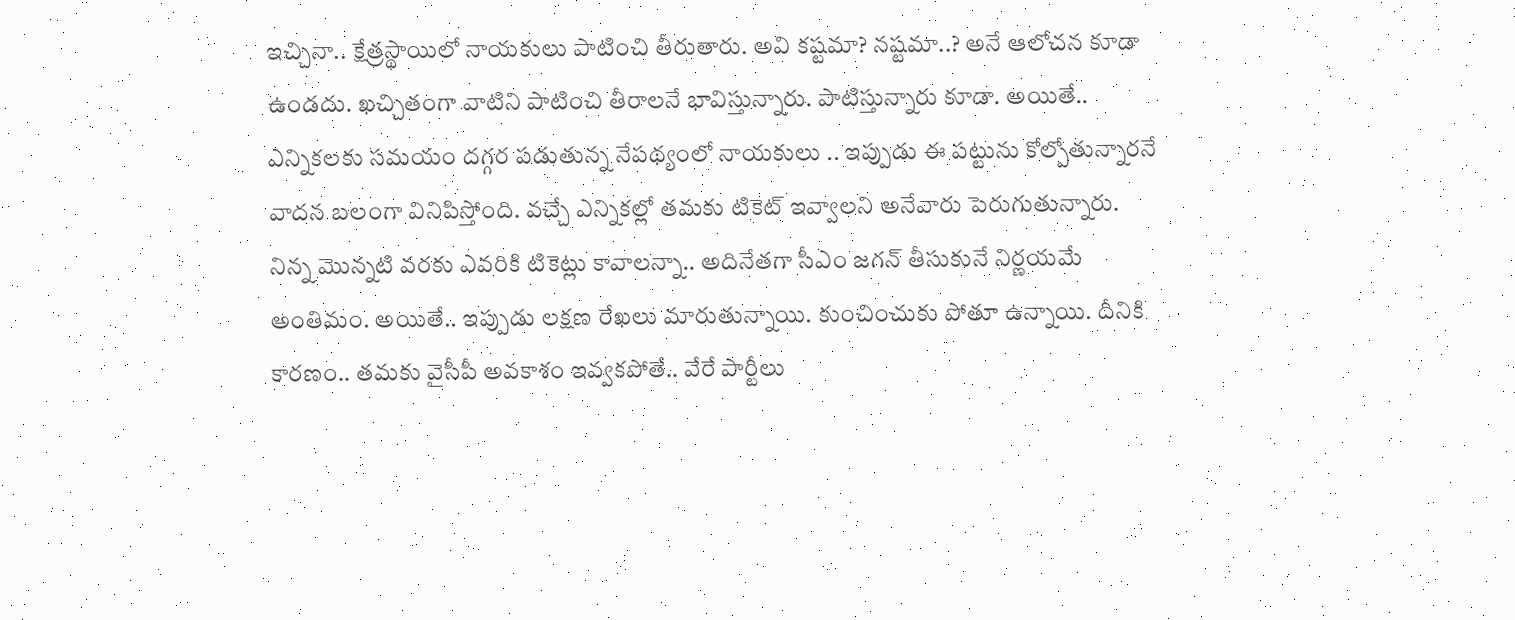ఇచ్చినా.. క్షేత్రస్థాయిలో నాయకులు పాటించి తీరుతారు. అవి కష్టమా? నష్టమా..? అనే ఆలోచన కూడా ఉండదు. ఖచ్చితంగా వాటిని పాటించి తీరాలనే భావిస్తున్నారు. పాటిస్తున్నారు కూడా. అయితే.. ఎన్నికలకు సమయం దగ్గర పడుతున్న నేపథ్యంలో నాయకులు .. ఇప్పుడు ఈ పట్టును కోల్పోతున్నారనే వాదన బలంగా వినిపిస్తోంది. వచ్చే ఎన్నికల్లో తమకు టికెట్ ఇవ్వాలని అనేవారు పెరుగుతున్నారు.
నిన్న మొన్నటి వరకు ఎవరికి టికెట్లు కావాలన్నా.. అదినేతగా సీఎం జగన్ తీసుకునే నిర్ణయమే అంతిమం. అయితే.. ఇప్పుడు లక్షణ రేఖలు మారుతున్నాయి. కుంచించుకు పోతూ ఉన్నాయి. దీనికి కారణం.. తమకు వైసీపీ అవకాశం ఇవ్వకపోతే.. వేరే పార్టీలు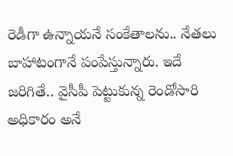రెడీగా ఉన్నాయనే సంకేతాలను.. నేతలు బాహాటంగానే పంపేస్తున్నారు. ఇదే జరిగితే.. వైసీపీ పెట్టుకున్న రెండోసారి అధికారం అనే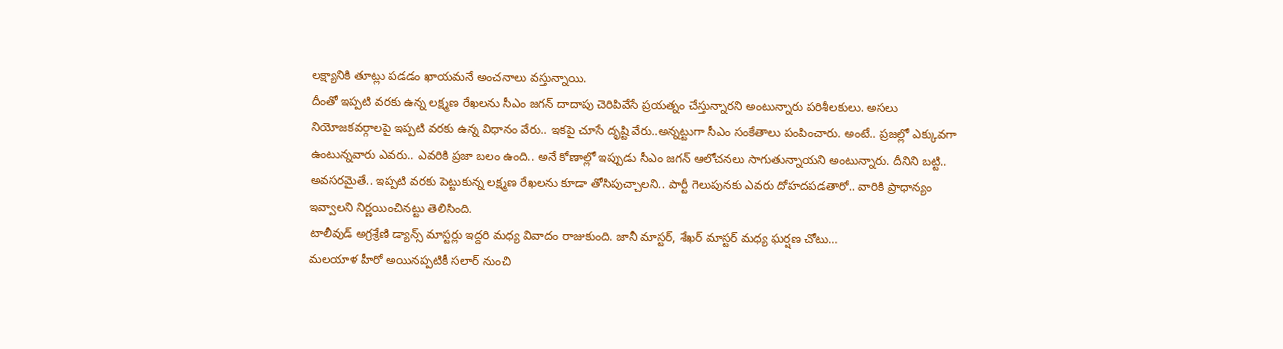లక్ష్యానికి తూట్లు పడడం ఖాయమనే అంచనాలు వస్తున్నాయి.
దీంతో ఇప్పటి వరకు ఉన్న లక్ష్మణ రేఖలను సీఎం జగన్ దాదాపు చెరిపివేసే ప్రయత్నం చేస్తున్నారని అంటున్నారు పరిశీలకులు. అసలు నియోజకవర్గాలపై ఇప్పటి వరకు ఉన్న విధానం వేరు.. ఇకపై చూసే దృష్టి వేరు..అన్నట్టుగా సీఎం సంకేతాలు పంపించారు. అంటే.. ప్రజల్లో ఎక్కువగా ఉంటున్నవారు ఎవరు.. ఎవరికి ప్రజా బలం ఉంది.. అనే కోణాల్లో ఇప్పుడు సీఎం జగన్ ఆలోచనలు సాగుతున్నాయని అంటున్నారు. దీనిని బట్టి.. అవసరమైతే.. ఇప్పటి వరకు పెట్టుకున్న లక్ష్మణ రేఖలను కూడా తోసిపుచ్చాలని.. పార్టీ గెలుపునకు ఎవరు దోహదపడతారో.. వారికి ప్రాధాన్యం ఇవ్వాలని నిర్ణయించినట్టు తెలిసింది.
టాలీవుడ్ అగ్రశ్రేణి డ్యాన్స్ మాస్టర్లు ఇద్దరి మధ్య వివాదం రాజుకుంది. జానీ మాస్టర్, శేఖర్ మాస్టర్ మధ్య ఘర్షణ చోటు…
మలయాళ హీరో అయినప్పటికీ సలార్ నుంచి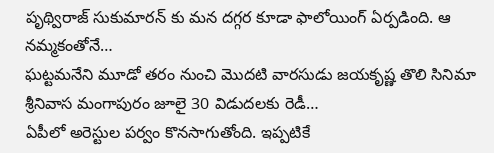పృథ్విరాజ్ సుకుమారన్ కు మన దగ్గర కూడా ఫాలోయింగ్ ఏర్పడింది. ఆ నమ్మకంతోనే…
ఘట్టమనేని మూడో తరం నుంచి మొదటి వారసుడు జయకృష్ణ తొలి సినిమా శ్రీనివాస మంగాపురం జూలై 30 విడుదలకు రెడీ…
ఏపీలో అరెస్టుల పర్వం కొనసాగుతోంది. ఇప్పటికే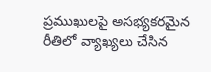ప్రముఖులపై అసభ్యకరమైన రీతిలో వ్యాఖ్యలు చేసిన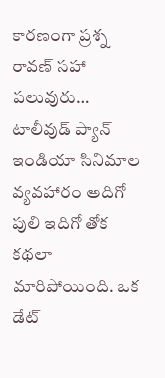కారణంగా ప్రశ్న రావణ్ సహా పలువురు…
టాలీవుడ్ ప్యాన్ ఇండియా సినిమాల వ్యవహారం అదిగో పులి ఇదిగో తోక కథలా మారిపోయింది. ఒక డేట్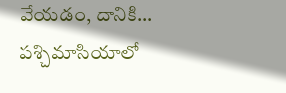వేయడం, దానికి…
పశ్చిమాసియాలో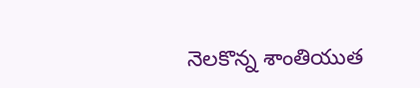నెలకొన్న శాంతియుత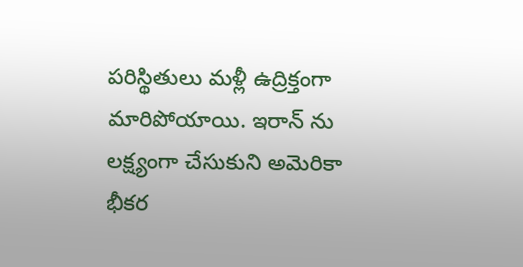పరిస్థితులు మళ్లీ ఉద్రిక్తంగా మారిపోయాయి. ఇరాన్ ను లక్ష్యంగా చేసుకుని అమెరికా భీకర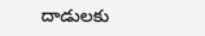దాడులకు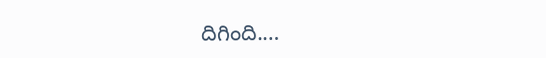దిగింది.…